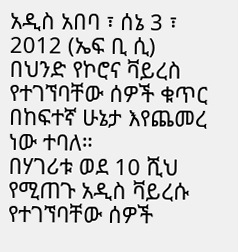አዲስ አበባ ፣ ሰኔ 3 ፣ 2012 (ኤፍ ቢ ሲ) በህንድ የኮሮና ቫይረስ የተገኘባቸው ሰዎች ቁጥር በከፍተኛ ሁኔታ እየጨመረ ነው ተባለ።
በሃገሪቱ ወደ 10 ሺህ የሚጠጉ አዲስ ቫይረሱ የተገኘባቸው ሰዎች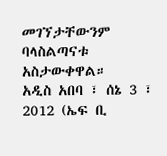መገኘታቸውንም ባላስልጣናቱ አስታውቀዋል።
አዲስ አበባ ፣ ሰኔ 3 ፣ 2012 (ኤፍ ቢ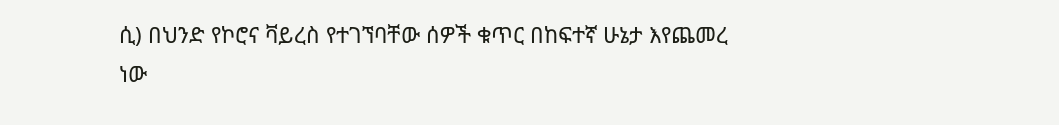ሲ) በህንድ የኮሮና ቫይረስ የተገኘባቸው ሰዎች ቁጥር በከፍተኛ ሁኔታ እየጨመረ ነው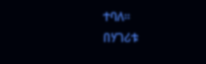ተባለ።
በሃገሪቱ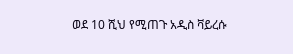ወደ 10 ሺህ የሚጠጉ አዲስ ቫይረሱ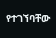የተገኘባቸው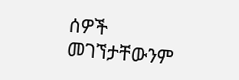ሰዎች መገኘታቸውንም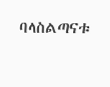ባላስልጣናቱ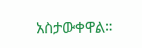አስታውቀዋል።